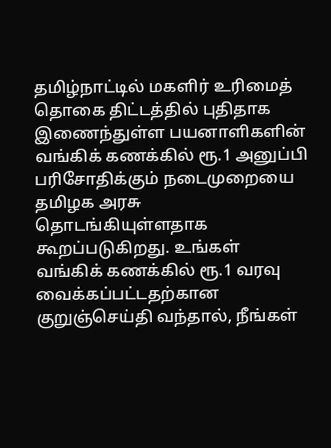தமிழ்நாட்டில் மகளிர் உரிமைத் தொகை திட்டத்தில் புதிதாக இணைந்துள்ள பயனாளிகளின் வங்கிக் கணக்கில் ரூ.1 அனுப்பி பரிசோதிக்கும் நடைமுறையை தமிழக அரசு தொடங்கியுள்ளதாக கூறப்படுகிறது. உங்கள் வங்கிக் கணக்கில் ரூ.1 வரவு வைக்கப்பட்டதற்கான குறுஞ்செய்தி வந்தால், நீங்கள்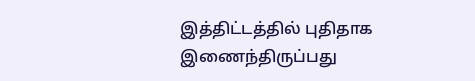இத்திட்டத்தில் புதிதாக இணைந்திருப்பது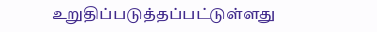உறுதிப்படுத்தப்பட்டுள்ளது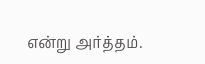என்று அர்த்தம்.